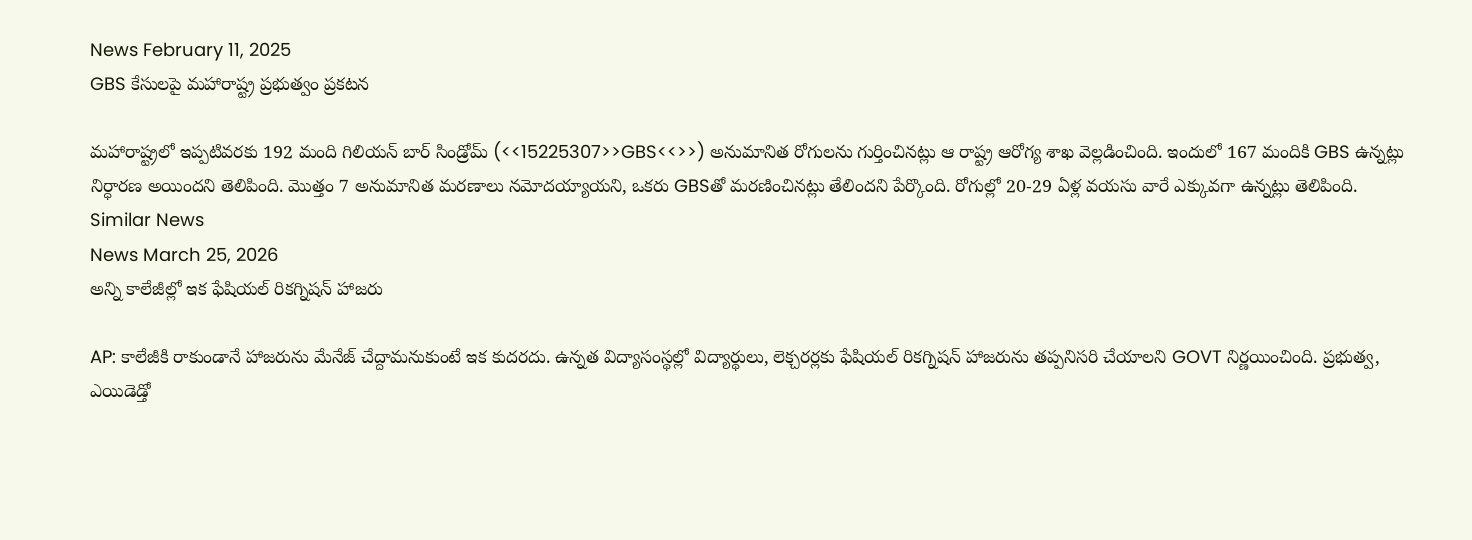News February 11, 2025
GBS కేసులపై మహారాష్ట్ర ప్రభుత్వం ప్రకటన

మహారాష్ట్రలో ఇప్పటివరకు 192 మంది గిలియన్ బార్ సిండ్రోమ్ (<<15225307>>GBS<<>>) అనుమానిత రోగులను గుర్తించినట్లు ఆ రాష్ట్ర ఆరోగ్య శాఖ వెల్లడించింది. ఇందులో 167 మందికి GBS ఉన్నట్లు నిర్ధారణ అయిందని తెలిపింది. మొత్తం 7 అనుమానిత మరణాలు నమోదయ్యాయని, ఒకరు GBSతో మరణించినట్లు తేలిందని పేర్కొంది. రోగుల్లో 20-29 ఏళ్ల వయసు వారే ఎక్కువగా ఉన్నట్లు తెలిపింది.
Similar News
News March 25, 2026
అన్ని కాలేజీల్లో ఇక ఫేషియల్ రికగ్నిషన్ హాజరు

AP: కాలేజీకి రాకుండానే హాజరును మేనేజ్ చేద్దామనుకుంటే ఇక కుదరదు. ఉన్నత విద్యాసంస్థల్లో విద్యార్థులు, లెక్చరర్లకు ఫేషియల్ రికగ్నిషన్ హాజరును తప్పనిసరి చేయాలని GOVT నిర్ణయించింది. ప్రభుత్వ, ఎయిడెడ్తో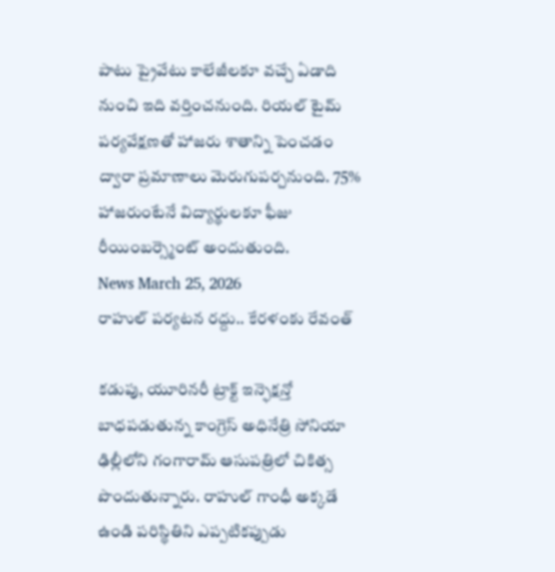పాటు ప్రైవేటు కాలేజీలకూ వచ్చే ఏడాది నుంచి ఇది వర్తించనుంది. రియల్ టైమ్ పర్యవేక్షణతో హాజరు శాతాన్ని పెంచడం ద్వారా ప్రమాణాలు మెరుగుపర్చనుంది. 75% హాజరుంటేనే విద్యార్థులకూ ఫీజు రీయింబర్స్మెంట్ అందుతుంది.
News March 25, 2026
రాహుల్ పర్యటన రద్దు.. కేరళంకు రేవంత్

కడుపు, యూరినరీ ట్రాక్ట్ ఇన్ఫెక్షన్తో బాధపడుతున్న కాంగ్రెస్ అధినేత్రి సోనియా ఢిల్లీలోని గంగారామ్ ఆసుపత్రిలో చికిత్స పొందుతున్నారు. రాహుల్ గాంధీ అక్కడే ఉండి పరిస్థితిని ఎప్పటికప్పుడు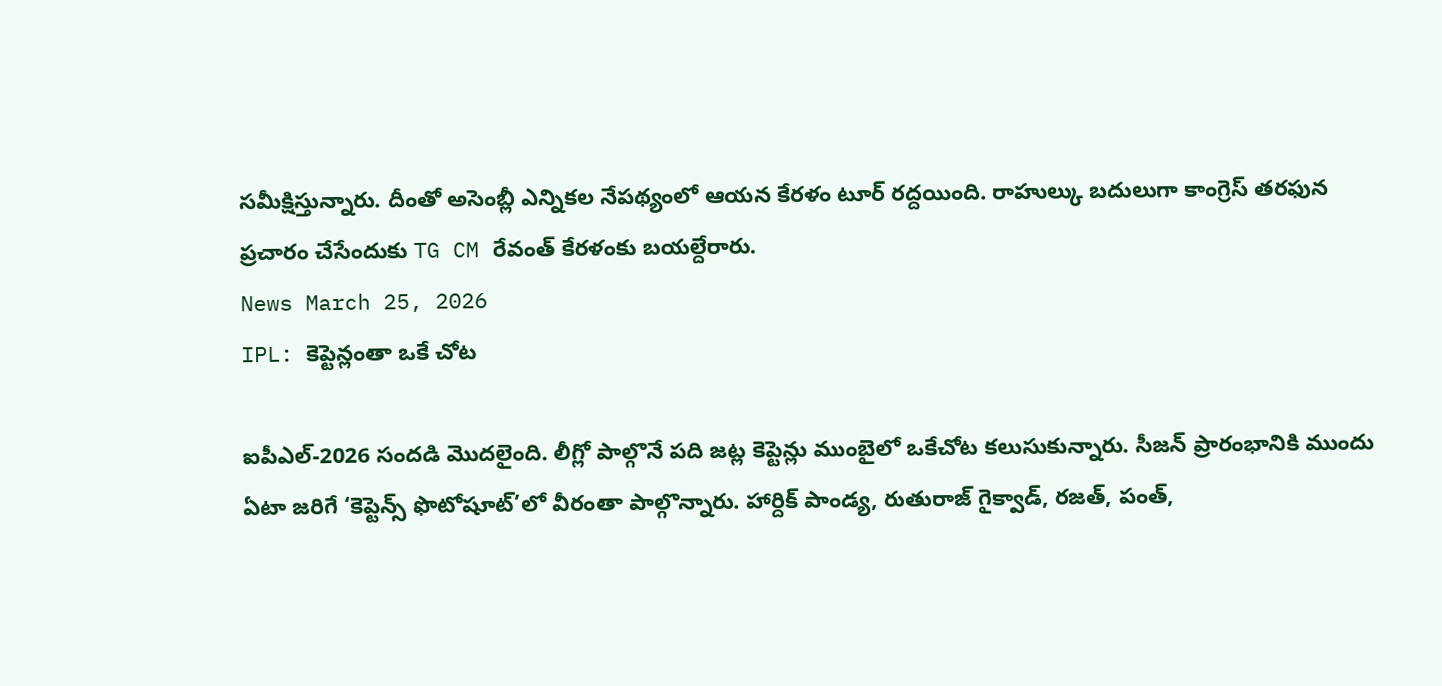సమీక్షిస్తున్నారు. దీంతో అసెంబ్లీ ఎన్నికల నేపథ్యంలో ఆయన కేరళం టూర్ రద్దయింది. రాహుల్కు బదులుగా కాంగ్రెస్ తరఫున ప్రచారం చేసేందుకు TG CM రేవంత్ కేరళంకు బయల్దేరారు.
News March 25, 2026
IPL: కెప్టెన్లంతా ఒకే చోట

ఐపీఎల్-2026 సందడి మొదలైంది. లీగ్లో పాల్గొనే పది జట్ల కెప్టెన్లు ముంబైలో ఒకేచోట కలుసుకున్నారు. సీజన్ ప్రారంభానికి ముందు ఏటా జరిగే ‘కెప్టెన్స్ ఫొటోషూట్’లో వీరంతా పాల్గొన్నారు. హార్దిక్ పాండ్య, రుతురాజ్ గైక్వాడ్, రజత్, పంత్,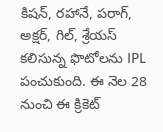కిషన్, రహానే, పరాగ్, అక్షర్, గిల్, శ్రేయస్ కలిసున్న ఫొటోలను IPL పంచుకుంది. ఈ నెల 28 నుంచి ఈ క్రికెట్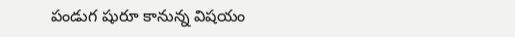పండుగ షురూ కానున్న విషయం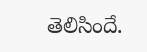తెలిసిందే.